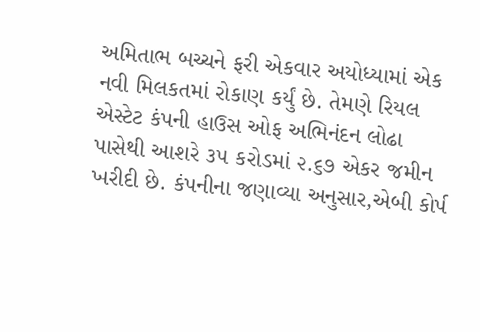અમિતાભ બચ્ચને ફરી એકવાર અયોધ્યામાં એક નવી મિલકતમાં રોકાણ કર્યું છે. તેમણે રિયલ એસ્ટેટ કંપની હાઉસ ઓફ અભિનંદન લોઢા પાસેથી આશરે ૩૫ કરોડમાં ૨.૬૭ એકર જમીન ખરીદી છે. કંપનીના જણાવ્યા અનુસાર,એબી કોર્પ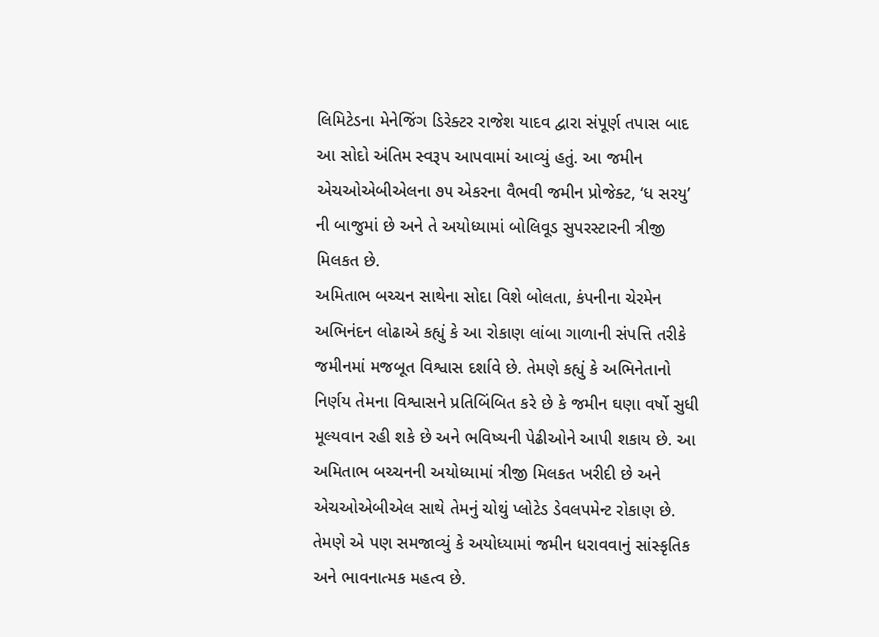લિમિટેડના મેનેજિંગ ડિરેક્ટર રાજેશ યાદવ દ્વારા સંપૂર્ણ તપાસ બાદ આ સોદો અંતિમ સ્વરૂપ આપવામાં આવ્યું હતું. આ જમીન એચઓએબીએલના ૭૫ એકરના વૈભવી જમીન પ્રોજેક્ટ, ‘ધ સરયુ’ ની બાજુમાં છે અને તે અયોધ્યામાં બોલિવૂડ સુપરસ્ટારની ત્રીજી મિલકત છે.
અમિતાભ બચ્ચન સાથેના સોદા વિશે બોલતા, કંપનીના ચેરમેન અભિનંદન લોઢાએ કહ્યું કે આ રોકાણ લાંબા ગાળાની સંપત્તિ તરીકે જમીનમાં મજબૂત વિશ્વાસ દર્શાવે છે. તેમણે કહ્યું કે અભિનેતાનો નિર્ણય તેમના વિશ્વાસને પ્રતિબિંબિત કરે છે કે જમીન ઘણા વર્ષો સુધી મૂલ્યવાન રહી શકે છે અને ભવિષ્યની પેઢીઓને આપી શકાય છે. આ અમિતાભ બચ્ચનની અયોધ્યામાં ત્રીજી મિલકત ખરીદી છે અને એચઓએબીએલ સાથે તેમનું ચોથું પ્લોટેડ ડેવલપમેન્ટ રોકાણ છે.
તેમણે એ પણ સમજાવ્યું કે અયોધ્યામાં જમીન ધરાવવાનું સાંસ્કૃતિક અને ભાવનાત્મક મહત્વ છે.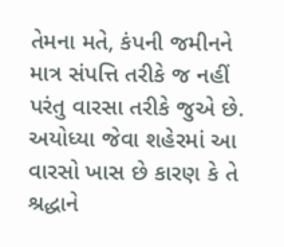તેમના મતે, કંપની જમીનને માત્ર સંપત્તિ તરીકે જ નહીં પરંતુ વારસા તરીકે જુએ છે. અયોધ્યા જેવા શહેરમાં આ વારસો ખાસ છે કારણ કે તે શ્રદ્ધાને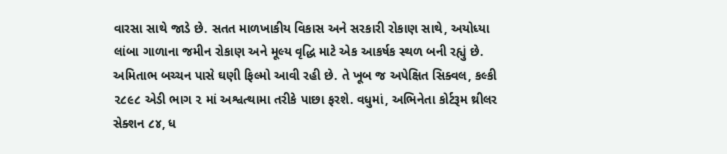વારસા સાથે જાડે છે. સતત માળખાકીય વિકાસ અને સરકારી રોકાણ સાથે, અયોધ્યા લાંબા ગાળાના જમીન રોકાણ અને મૂલ્ય વૃદ્ધિ માટે એક આકર્ષક સ્થળ બની રહ્યું છે.
અમિતાભ બચ્ચન પાસે ઘણી ફિલ્મો આવી રહી છે. તે ખૂબ જ અપેક્ષિત સિક્વલ, કલ્કી ૨૮૯૮ એડી ભાગ ૨ માં અશ્વત્થામા તરીકે પાછા ફરશે. વધુમાં, અભિનેતા કોર્ટરૂમ થ્રીલર સેક્શન ૮૪, ધ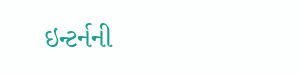ઇન્ટર્નની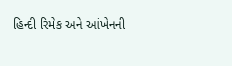હિન્દી રિમેક અને આંખેનની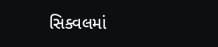સિક્વલમાં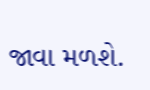જાવા મળશે.